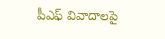పీఎఫ్‌ వివాదాలపై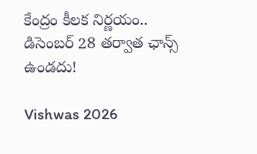కేంద్రం కీలక నిర్ణయం.. డిసెంబర్‌ 28 తర్వాత ఛాన్స్‌ ఉండదు!

Vishwas 2026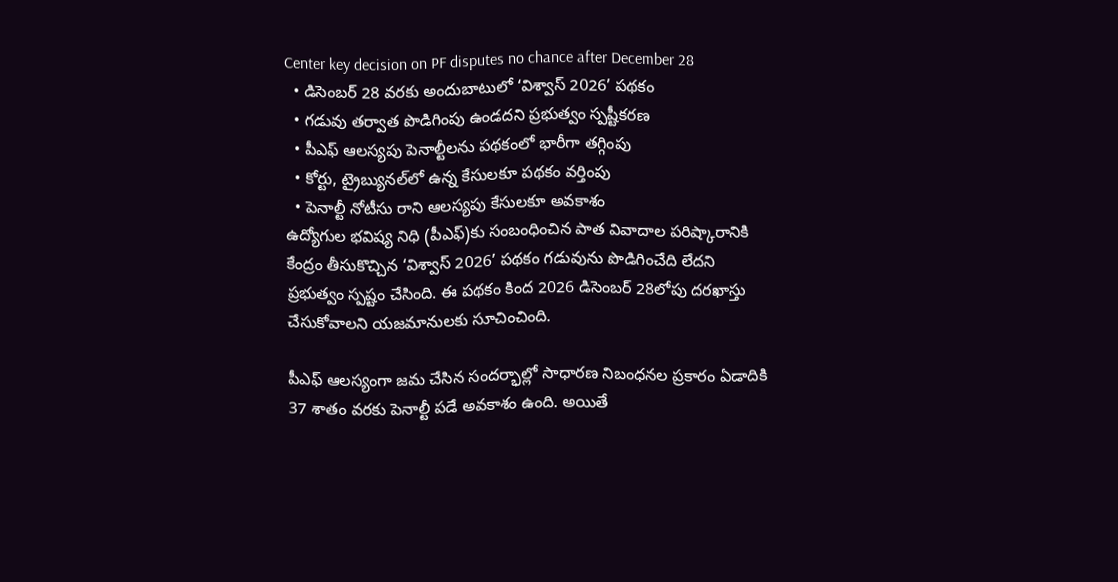Center key decision on PF disputes no chance after December 28
  • డిసెంబర్‌ 28 వరకు అందుబాటులో ‘విశ్వాస్‌ 2026’ పథకం
  • గడువు తర్వాత పొడిగింపు ఉండదని ప్రభుత్వం స్పష్టీకరణ
  • పీఎఫ్‌ ఆలస్యపు పెనాల్టీలను పథకంలో భారీగా తగ్గింపు
  • కోర్టు, ట్రైబ్యునల్‌లో ఉన్న కేసులకూ పథకం వర్తింపు
  • పెనాల్టీ నోటీసు రాని ఆలస్యపు కేసులకూ అవకాశం
ఉద్యోగుల భవిష్య నిధి (పీఎఫ్‌)కు సంబంధించిన పాత వివాదాల పరిష్కారానికి కేంద్రం తీసుకొచ్చిన ‘విశ్వాస్‌ 2026’ పథకం గడువును పొడిగించేది లేదని ప్రభుత్వం స్పష్టం చేసింది. ఈ పథకం కింద 2026 డిసెంబర్‌ 28లోపు దరఖాస్తు చేసుకోవాలని యజమానులకు సూచించింది.

పీఎఫ్‌ ఆలస్యంగా జమ చేసిన సందర్భాల్లో సాధారణ నిబంధనల ప్రకారం ఏడాదికి 37 శాతం వరకు పెనాల్టీ పడే అవకాశం ఉంది. అయితే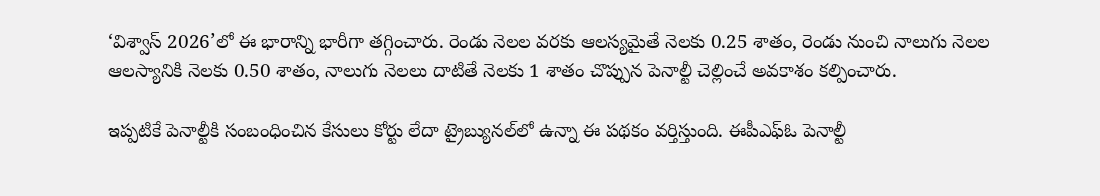‘విశ్వాస్‌ 2026’లో ఈ భారాన్ని భారీగా తగ్గించారు. రెండు నెలల వరకు ఆలస్యమైతే నెలకు 0.25 శాతం, రెండు నుంచి నాలుగు నెలల ఆలస్యానికి నెలకు 0.50 శాతం, నాలుగు నెలలు దాటితే నెలకు 1 శాతం చొప్పున పెనాల్టీ చెల్లించే అవకాశం కల్పించారు.

ఇప్పటికే పెనాల్టీకి సంబంధించిన కేసులు కోర్టు లేదా ట్రైబ్యునల్‌లో ఉన్నా ఈ పథకం వర్తిస్తుంది. ఈపీఎఫ్‌ఓ పెనాల్టీ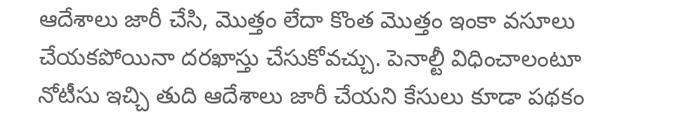ఆదేశాలు జారీ చేసి, మొత్తం లేదా కొంత మొత్తం ఇంకా వసూలు చేయకపోయినా దరఖాస్తు చేసుకోవచ్చు. పెనాల్టీ విధించాలంటూ నోటీసు ఇచ్చి తుది ఆదేశాలు జారీ చేయని కేసులు కూడా పథకం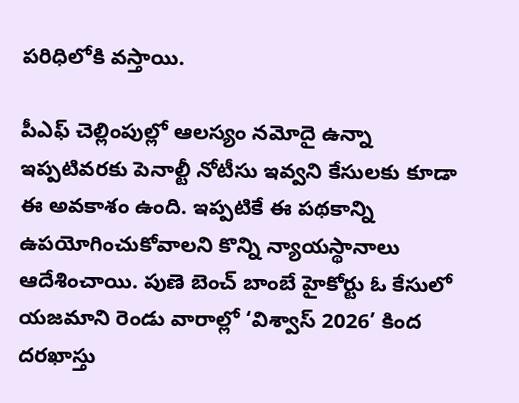పరిధిలోకి వస్తాయి.

పీఎఫ్‌ చెల్లింపుల్లో ఆలస్యం నమోదై ఉన్నా ఇప్పటివరకు పెనాల్టీ నోటీసు ఇవ్వని కేసులకు కూడా ఈ అవకాశం ఉంది. ఇప్పటికే ఈ పథకాన్ని ఉపయోగించుకోవాలని కొన్ని న్యాయస్థానాలు ఆదేశించాయి. పుణె బెంచ్‌ బాంబే హైకోర్టు ఓ కేసులో యజమాని రెండు వారాల్లో ‘విశ్వాస్‌ 2026’ కింద దరఖాస్తు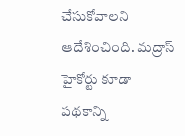చేసుకోవాలని ఆదేశించింది. మద్రాస్‌ హైకోర్టు కూడా పథకాన్ని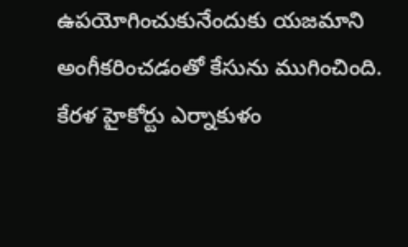ఉపయోగించుకునేందుకు యజమాని అంగీకరించడంతో కేసును ముగించింది. కేరళ హైకోర్టు ఎర్నాకుళం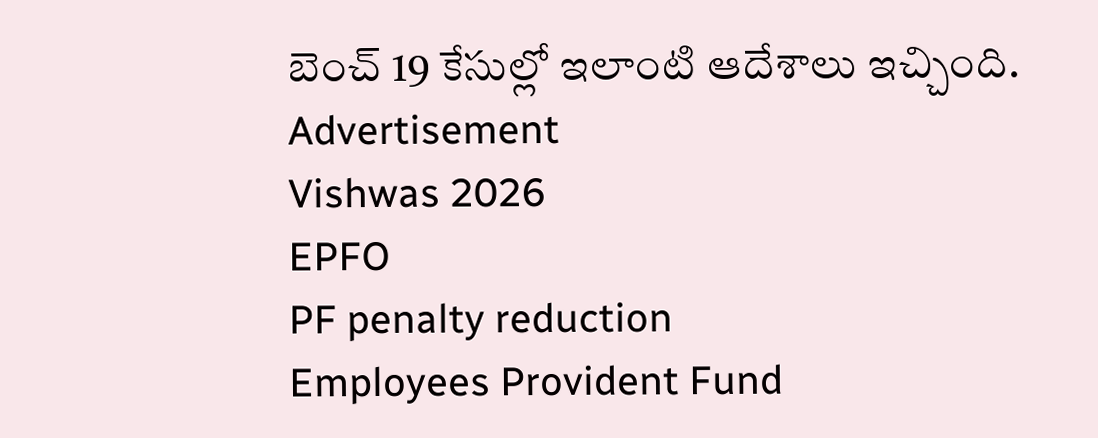బెంచ్‌ 19 కేసుల్లో ఇలాంటి ఆదేశాలు ఇచ్చింది.
Advertisement
Vishwas 2026
EPFO
PF penalty reduction
Employees Provident Fund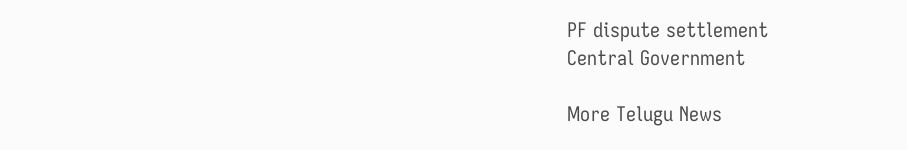PF dispute settlement
Central Government

More Telugu News